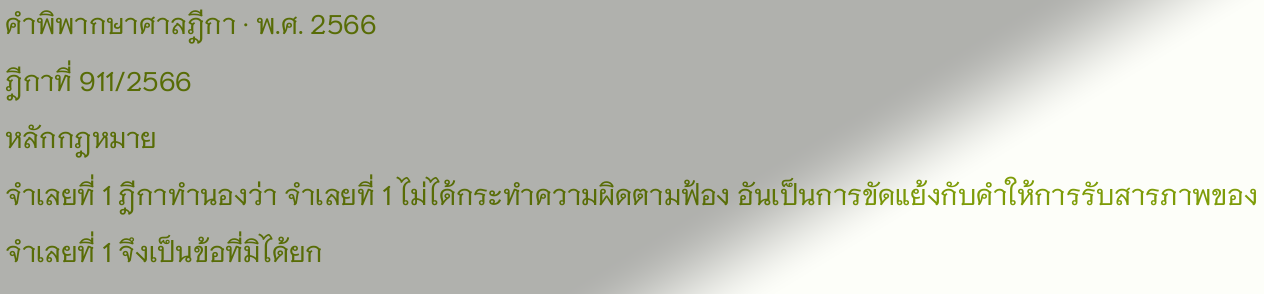คำพิพากษาศาลฎีกา · พ.ศ. 2566
ฎีกาที่ 911/2566
หลักกฎหมาย
จำเลยที่ 1 ฎีกาทำนองว่า จำเลยที่ 1 ไม่ได้กระทำความผิดตามฟ้อง อันเป็นการขัดแย้งกับคำให้การรับสารภาพของจำเลยที่ 1 จึงเป็นข้อที่มิได้ยก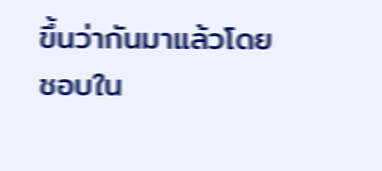ขึ้นว่ากันมาแล้วโดยชอบใน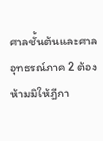ศาลชั้นต้นและศาลอุทธรณ์ภาค 2 ต้องห้ามมิให้ฎีกา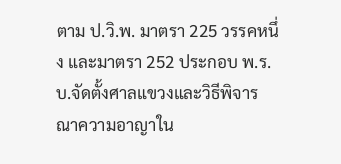ตาม ป.วิ.พ. มาตรา 225 วรรคหนึ่ง และมาตรา 252 ประกอบ พ.ร.บ.จัดตั้งศาลแขวงและวิธีพิจารณาความอาญาใน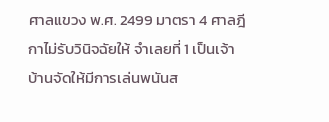ศาลแขวง พ.ศ. 2499 มาตรา 4 ศาลฎีกาไม่รับวินิจฉัยให้ จำเลยที่ 1 เป็นเจ้าบ้านจัดให้มีการเล่นพนันส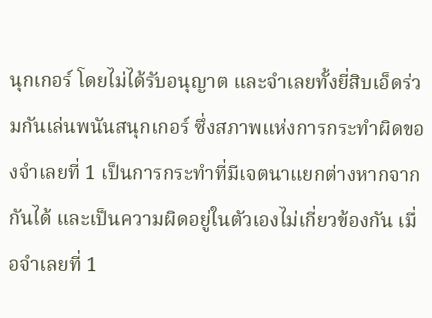นุกเกอร์ โดยไม่ได้รับอนุญาต และจำเลยทั้งยี่สิบเอ็ดร่วมกันเล่นพนันสนุกเกอร์ ซึ่งสภาพแห่งการกระทำผิดของจำเลยที่ 1 เป็นการกระทำที่มีเจตนาแยกต่างหากจากกันได้ และเป็นความผิดอยู่ในตัวเองไม่เกี่ยวข้องกัน เมื่อจำเลยที่ 1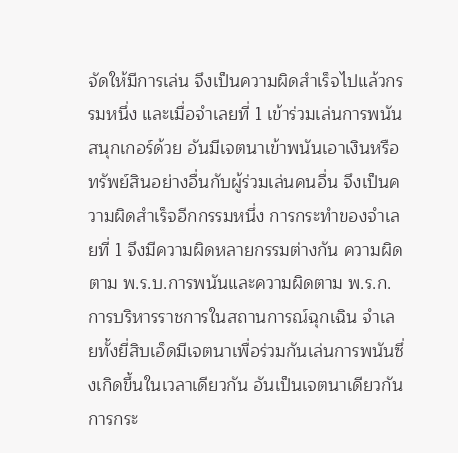จัดให้มีการเล่น จึงเป็นความผิดสำเร็จไปแล้วกรรมหนึ่ง และเมื่อจำเลยที่ 1 เข้าร่วมเล่นการพนันสนุกเกอร์ด้วย อันมีเจตนาเข้าพนันเอาเงินหรือทรัพย์สินอย่างอื่นกับผู้ร่วมเล่นคนอื่น จึงเป็นความผิดสำเร็จอีกกรรมหนึ่ง การกระทำของจำเลยที่ 1 จึงมีความผิดหลายกรรมต่างกัน ความผิดตาม พ.ร.บ.การพนันและความผิดตาม พ.ร.ก.การบริหารราชการในสถานการณ์ฉุกเฉิน จำเลยทั้งยี่สิบเอ็ดมีเจตนาเพื่อร่วมกันเล่นการพนันซึ่งเกิดขึ้นในเวลาเดียวกัน อันเป็นเจตนาเดียวกัน การกระ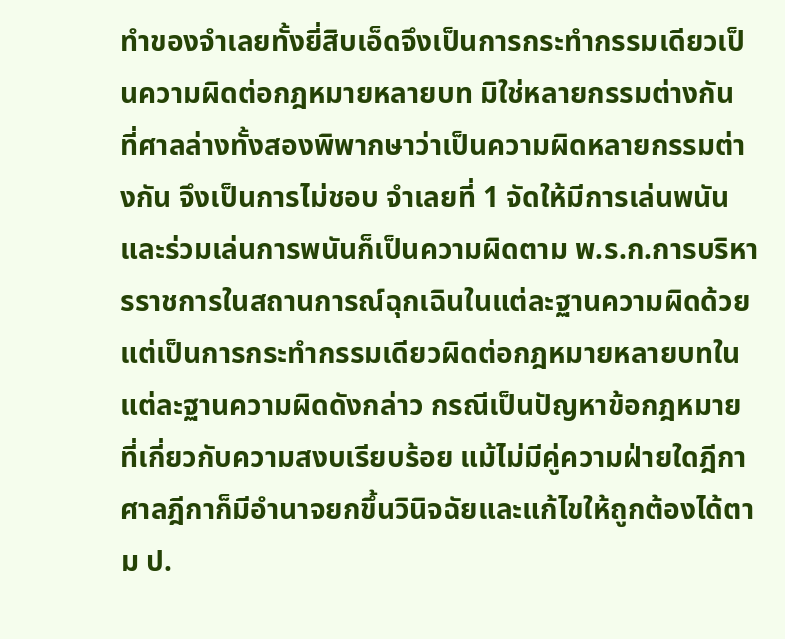ทำของจำเลยทั้งยี่สิบเอ็ดจึงเป็นการกระทำกรรมเดียวเป็นความผิดต่อกฎหมายหลายบท มิใช่หลายกรรมต่างกัน ที่ศาลล่างทั้งสองพิพากษาว่าเป็นความผิดหลายกรรมต่างกัน จึงเป็นการไม่ชอบ จำเลยที่ 1 จัดให้มีการเล่นพนันและร่วมเล่นการพนันก็เป็นความผิดตาม พ.ร.ก.การบริหารราชการในสถานการณ์ฉุกเฉินในแต่ละฐานความผิดด้วย แต่เป็นการกระทำกรรมเดียวผิดต่อกฎหมายหลายบทในแต่ละฐานความผิดดังกล่าว กรณีเป็นปัญหาข้อกฎหมายที่เกี่ยวกับความสงบเรียบร้อย แม้ไม่มีคู่ความฝ่ายใดฎีกา ศาลฎีกาก็มีอำนาจยกขึ้นวินิจฉัยและแก้ไขให้ถูกต้องได้ตาม ป.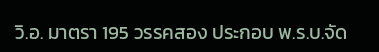วิ.อ. มาตรา 195 วรรคสอง ประกอบ พ.ร.บ.จัด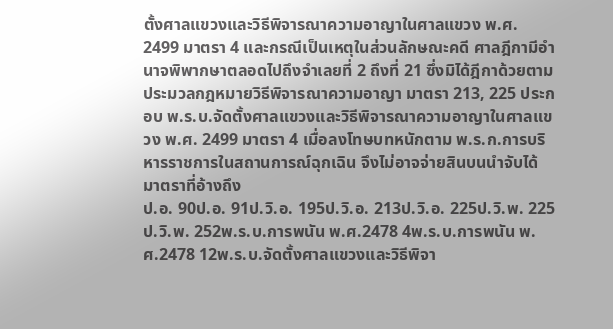ตั้งศาลแขวงและวิธีพิจารณาความอาญาในศาลแขวง พ.ศ. 2499 มาตรา 4 และกรณีเป็นเหตุในส่วนลักษณะคดี ศาลฎีกามีอำนาจพิพากษาตลอดไปถึงจำเลยที่ 2 ถึงที่ 21 ซึ่งมิได้ฎีกาด้วยตามประมวลกฎหมายวิธีพิจารณาความอาญา มาตรา 213, 225 ประกอบ พ.ร.บ.จัดตั้งศาลแขวงและวิธีพิจารณาความอาญาในศาลแขวง พ.ศ. 2499 มาตรา 4 เมื่อลงโทษบทหนักตาม พ.ร.ก.การบริหารราชการในสถานการณ์ฉุกเฉิน จึงไม่อาจจ่ายสินบนนำจับได้
มาตราที่อ้างถึง
ป.อ. 90ป.อ. 91ป.วิ.อ. 195ป.วิ.อ. 213ป.วิ.อ. 225ป.วิ.พ. 225ป.วิ.พ. 252พ.ร.บ.การพนัน พ.ศ.2478 4พ.ร.บ.การพนัน พ.ศ.2478 12พ.ร.บ.จัดตั้งศาลแขวงและวิธีพิจา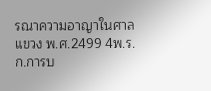รณาความอาญาในศาลแขวง พ.ศ.2499 4พ.ร.ก.การบ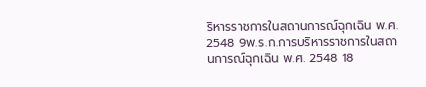ริหารราชการในสถานการณ์ฉุกเฉิน พ.ศ. 2548 9พ.ร.ก.การบริหารราชการในสถานการณ์ฉุกเฉิน พ.ศ. 2548 18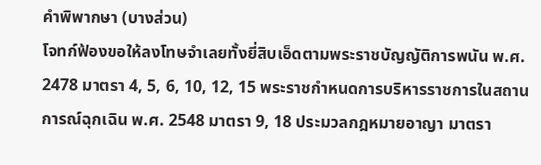คำพิพากษา (บางส่วน)
โจทก์ฟ้องขอให้ลงโทษจำเลยทั้งยี่สิบเอ็ดตามพระราชบัญญัติการพนัน พ.ศ. 2478 มาตรา 4, 5, 6, 10, 12, 15 พระราชกำหนดการบริหารราชการในสถานการณ์ฉุกเฉิน พ.ศ. 2548 มาตรา 9, 18 ประมวลกฎหมายอาญา มาตรา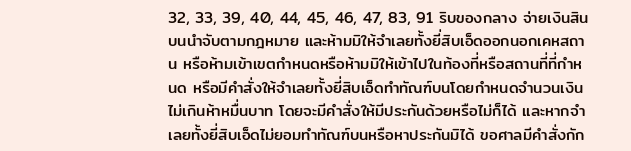32, 33, 39, 40, 44, 45, 46, 47, 83, 91 ริบของกลาง จ่ายเงินสินบนนำจับตามกฎหมาย และห้ามมิให้จำเลยทั้งยี่สิบเอ็ดออกนอกเคหสถาน หรือห้ามเข้าเขตกำหนดหรือห้ามมิให้เข้าไปในท้องที่หรือสถานที่ที่กำหนด หรือมีคำสั่งให้จำเลยทั้งยี่สิบเอ็ดทำทัณฑ์บนโดยกำหนดจำนวนเงินไม่เกินห้าหมื่นบาท โดยจะมีคำสั่งให้มีประกันด้วยหรือไม่ก็ได้ และหากจำเลยทั้งยี่สิบเอ็ดไม่ยอมทำทัณฑ์บนหรือหาประกันมิได้ ขอศาลมีคำสั่งกัก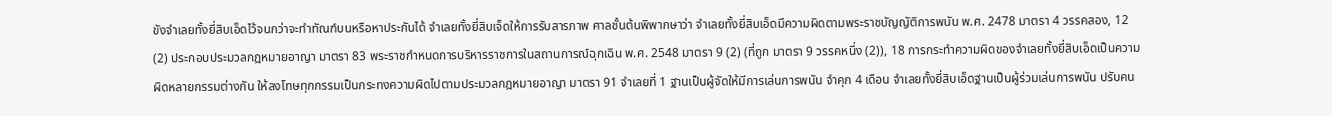ขังจำเลยทั้งยี่สิบเอ็ดไว้จนกว่าจะทำทัณฑ์บนหรือหาประกันได้ จำเลยทั้งยี่สิบเจ็ดให้การรับสารภาพ ศาลชั้นต้นพิพากษาว่า จำเลยทั้งยี่สิบเอ็ดมีความผิดตามพระราชบัญญัติการพนัน พ.ศ. 2478 มาตรา 4 วรรคสอง, 12 (2) ประกอบประมวลกฎหมายอาญา มาตรา 83 พระราชกำหนดการบริหารราชการในสถานการณ์ฉุกเฉิน พ.ศ. 2548 มาตรา 9 (2) (ที่ถูก มาตรา 9 วรรคหนึ่ง (2)), 18 การกระทำความผิดของจำเลยทั้งยี่สิบเอ็ดเป็นความผิดหลายกรรมต่างกัน ให้ลงโทษทุกกรรมเป็นกระทงความผิดไปตามประมวลกฎหมายอาญา มาตรา 91 จำเลยที่ 1 ฐานเป็นผู้จัดให้มีการเล่นการพนัน จำคุก 4 เดือน จำเลยทั้งยี่สิบเอ็ดฐานเป็นผู้ร่วมเล่นการพนัน ปรับคน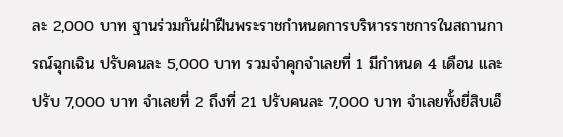ละ 2,000 บาท ฐานร่วมกันฝ่าฝืนพระราชกำหนดการบริหารราชการในสถานการณ์ฉุกเฉิน ปรับคนละ 5,000 บาท รวมจำคุกจำเลยที่ 1 มีกำหนด 4 เดือน และปรับ 7,000 บาท จำเลยที่ 2 ถึงที่ 21 ปรับคนละ 7,000 บาท จำเลยทั้งยี่สิบเอ็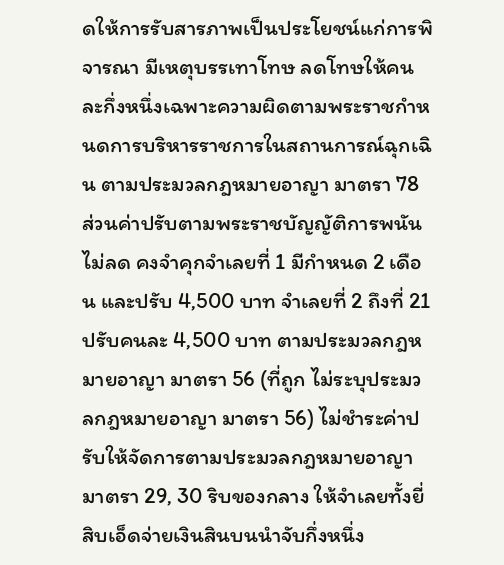ดให้การรับสารภาพเป็นประโยชน์แก่การพิจารณา มีเหตุบรรเทาโทษ ลดโทษให้คนละกึ่งหนึ่งเฉพาะความผิดตามพระราชกำหนดการบริหารราชการในสถานการณ์ฉุกเฉิน ตามประมวลกฎหมายอาญา มาตรา 78 ส่วนค่าปรับตามพระราชบัญญัติการพนันไม่ลด คงจำคุกจำเลยที่ 1 มีกำหนด 2 เดือน และปรับ 4,500 บาท จำเลยที่ 2 ถึงที่ 21 ปรับคนละ 4,500 บาท ตามประมวลกฎหมายอาญา มาตรา 56 (ที่ถูก ไม่ระบุประมวลกฎหมายอาญา มาตรา 56) ไม่ชำระค่าปรับให้จัดการตามประมวลกฎหมายอาญา มาตรา 29, 30 ริบของกลาง ให้จำเลยทั้งยี่สิบเอ็ดจ่ายเงินสินบนนำจับกึ่งหนึ่ง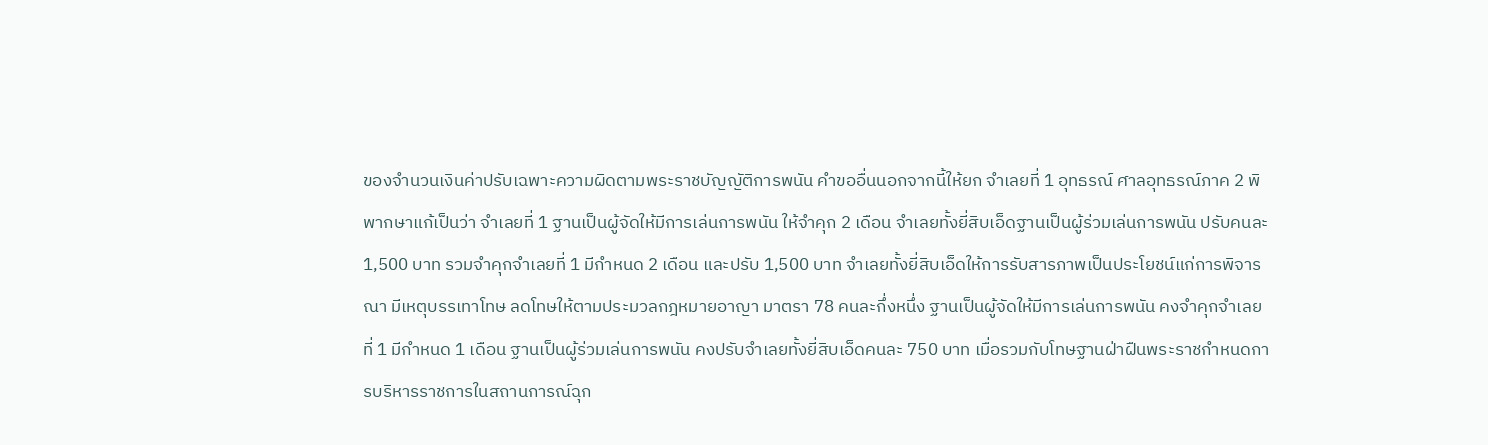ของจำนวนเงินค่าปรับเฉพาะความผิดตามพระราชบัญญัติการพนัน คำขออื่นนอกจากนี้ให้ยก จำเลยที่ 1 อุทธรณ์ ศาลอุทธรณ์ภาค 2 พิพากษาแก้เป็นว่า จำเลยที่ 1 ฐานเป็นผู้จัดให้มีการเล่นการพนัน ให้จำคุก 2 เดือน จำเลยทั้งยี่สิบเอ็ดฐานเป็นผู้ร่วมเล่นการพนัน ปรับคนละ 1,500 บาท รวมจำคุกจำเลยที่ 1 มีกำหนด 2 เดือน และปรับ 1,500 บาท จำเลยทั้งยี่สิบเอ็ดให้การรับสารภาพเป็นประโยชน์แก่การพิจารณา มีเหตุบรรเทาโทษ ลดโทษให้ตามประมวลกฎหมายอาญา มาตรา 78 คนละกึ่งหนึ่ง ฐานเป็นผู้จัดให้มีการเล่นการพนัน คงจำคุกจำเลยที่ 1 มีกำหนด 1 เดือน ฐานเป็นผู้ร่วมเล่นการพนัน คงปรับจำเลยทั้งยี่สิบเอ็ดคนละ 750 บาท เมื่อรวมกับโทษฐานฝ่าฝืนพระราชกำหนดการบริหารราชการในสถานการณ์ฉุก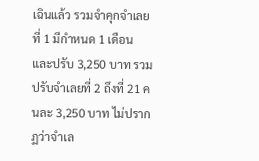เฉินแล้ว รวมจำคุกจำเลยที่ 1 มีกำหนด 1 เดือน และปรับ 3,250 บาท รวมปรับจำเลยที่ 2 ถึงที่ 21 คนละ 3,250 บาท ไม่ปรากฏว่าจำเล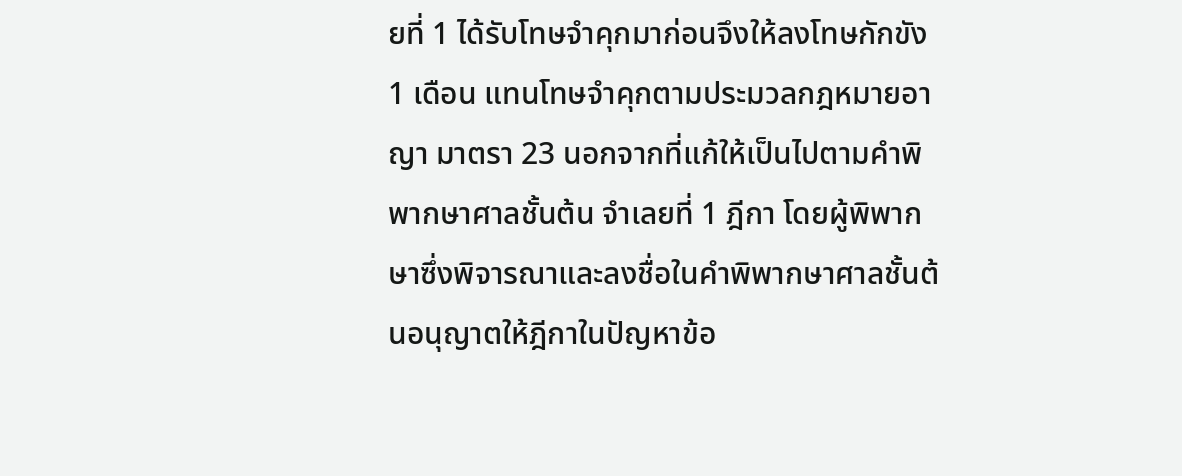ยที่ 1 ได้รับโทษจำคุกมาก่อนจึงให้ลงโทษกักขัง 1 เดือน แทนโทษจำคุกตามประมวลกฎหมายอาญา มาตรา 23 นอกจากที่แก้ให้เป็นไปตามคำพิพากษาศาลชั้นต้น จำเลยที่ 1 ฎีกา โดยผู้พิพากษาซึ่งพิจารณาและลงชื่อในคำพิพากษาศาลชั้นต้นอนุญาตให้ฎีกาในปัญหาข้อ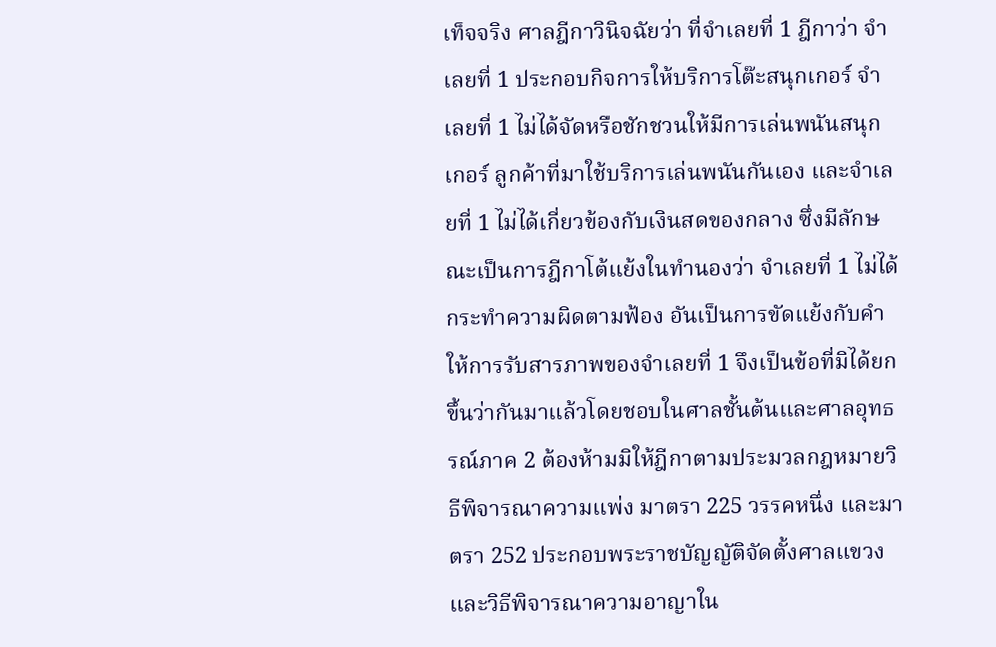เท็จจริง ศาลฎีกาวินิจฉัยว่า ที่จำเลยที่ 1 ฎีกาว่า จำเลยที่ 1 ประกอบกิจการให้บริการโต๊ะสนุกเกอร์ จำเลยที่ 1 ไม่ได้จัดหรือชักชวนให้มีการเล่นพนันสนุกเกอร์ ลูกค้าที่มาใช้บริการเล่นพนันกันเอง และจำเลยที่ 1 ไม่ได้เกี่ยวข้องกับเงินสดของกลาง ซึ่งมีลักษณะเป็นการฎีกาโต้แย้งในทำนองว่า จำเลยที่ 1 ไม่ได้กระทำความผิดตามฟ้อง อันเป็นการขัดแย้งกับคำให้การรับสารภาพของจำเลยที่ 1 จึงเป็นข้อที่มิได้ยกขึ้นว่ากันมาแล้วโดยชอบในศาลชั้นต้นและศาลอุทธรณ์ภาค 2 ต้องห้ามมิให้ฎีกาตามประมวลกฎหมายวิธีพิจารณาความแพ่ง มาตรา 225 วรรคหนึ่ง และมาตรา 252 ประกอบพระราชบัญญัติจัดตั้งศาลแขวงและวิธีพิจารณาความอาญาใน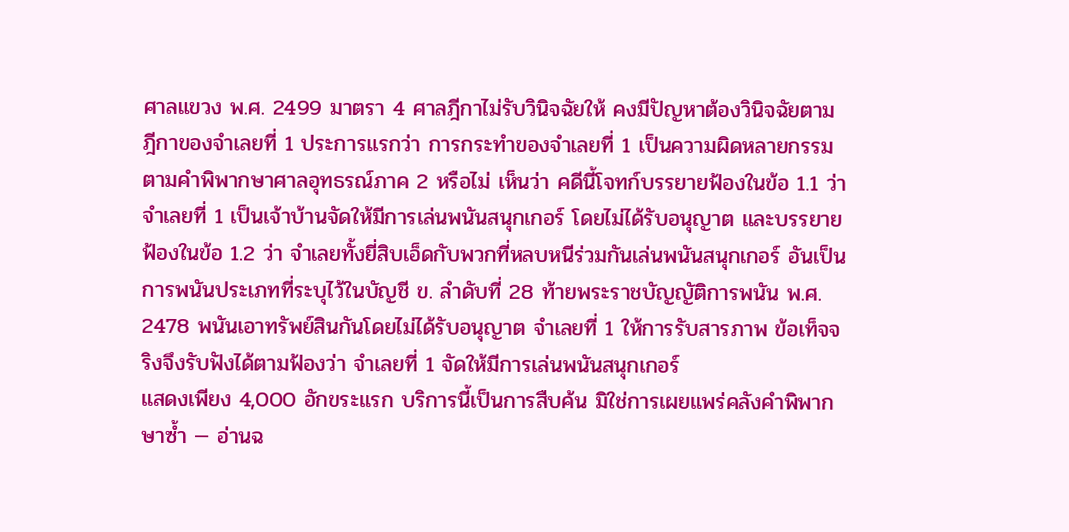ศาลแขวง พ.ศ. 2499 มาตรา 4 ศาลฎีกาไม่รับวินิจฉัยให้ คงมีปัญหาต้องวินิจฉัยตามฎีกาของจำเลยที่ 1 ประการแรกว่า การกระทำของจำเลยที่ 1 เป็นความผิดหลายกรรมตามคำพิพากษาศาลอุทธรณ์ภาค 2 หรือไม่ เห็นว่า คดีนี้โจทก์บรรยายฟ้องในข้อ 1.1 ว่า จำเลยที่ 1 เป็นเจ้าบ้านจัดให้มีการเล่นพนันสนุกเกอร์ โดยไม่ได้รับอนุญาต และบรรยายฟ้องในข้อ 1.2 ว่า จำเลยทั้งยี่สิบเอ็ดกับพวกที่หลบหนีร่วมกันเล่นพนันสนุกเกอร์ อันเป็นการพนันประเภทที่ระบุไว้ในบัญชี ข. ลำดับที่ 28 ท้ายพระราชบัญญัติการพนัน พ.ศ. 2478 พนันเอาทรัพย์สินกันโดยไม่ได้รับอนุญาต จำเลยที่ 1 ให้การรับสารภาพ ข้อเท็จจริงจึงรับฟังได้ตามฟ้องว่า จำเลยที่ 1 จัดให้มีการเล่นพนันสนุกเกอร์
แสดงเพียง 4,000 อักขระแรก บริการนี้เป็นการสืบค้น มิใช่การเผยแพร่คลังคำพิพากษาซ้ำ — อ่านฉ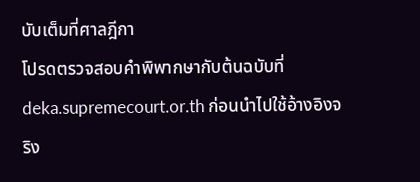บับเต็มที่ศาลฎีกา
โปรดตรวจสอบคำพิพากษากับต้นฉบับที่ deka.supremecourt.or.th ก่อนนำไปใช้อ้างอิงจริง